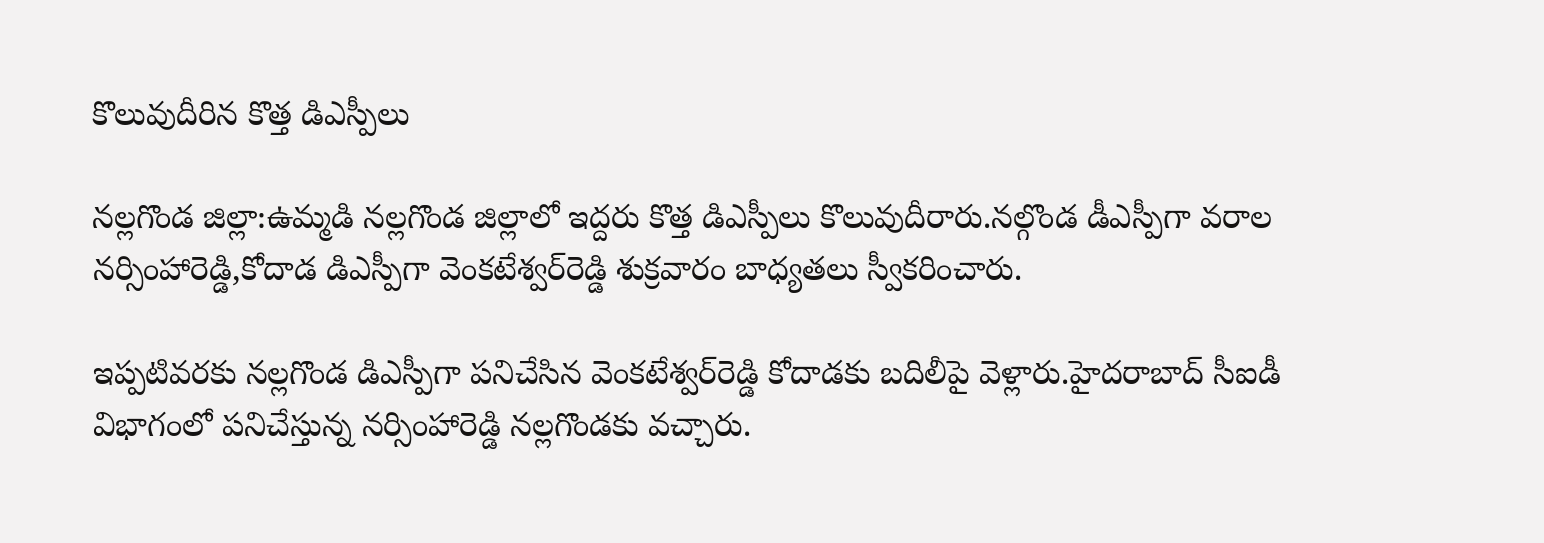కొలువుదీరిన కొత్త డిఎస్పీలు

నల్లగొండ జిల్లా:ఉమ్మడి నల్లగొండ జిల్లాలో ఇద్దరు కొత్త డిఎస్పీలు కొలువుదీరారు.నల్గొండ డీఎస్పీగా వరాల నర్సింహారెడ్డి,కోదాడ డిఎస్పీగా వెంకటేశ్వర్‌రెడ్డి శుక్రవారం బాధ్యతలు స్వీకరించారు.

ఇప్పటివరకు నల్లగొండ డిఎస్పీగా పనిచేసిన వెంకటేశ్వర్‌రెడ్డి కోదాడకు బదిలీపై వెళ్లారు.హైదరాబాద్‌ సీఐడీ విభాగంలో పనిచేస్తున్న నర్సింహారెడ్డి నల్లగొండకు వచ్చారు.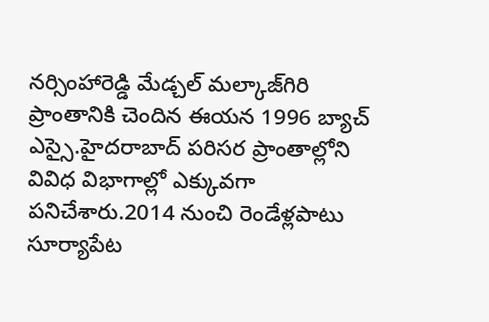నర్సింహారెడ్డి మేడ్చల్‌ మల్కాజ్‌గిరి ప్రాంతానికి చెందిన ఈయన 1996 బ్యాచ్‌ ఎస్సై.హైదరాబాద్‌ పరిసర ప్రాంతాల్లోని వివిధ విభాగాల్లో ఎక్కువగా పనిచేశారు.2014 నుంచి రెండేళ్లపాటు సూర్యాపేట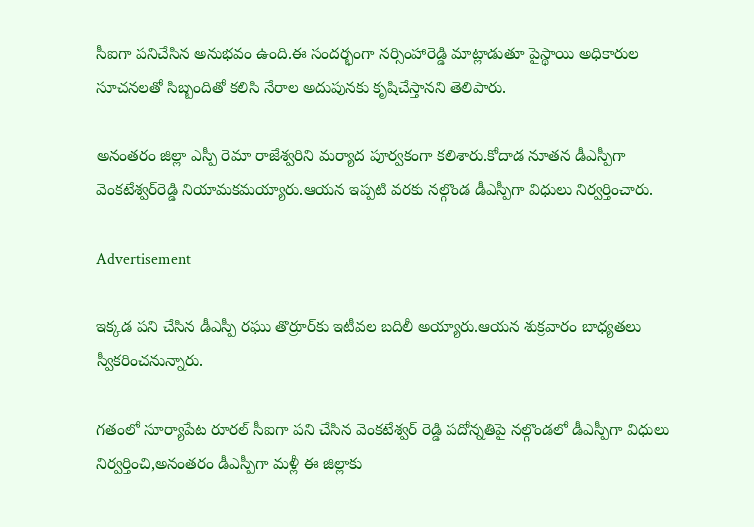సీఐగా పనిచేసిన అనుభవం ఉంది.ఈ సందర్భంగా నర్సింహారెడ్డి మాట్లాడుతూ పైస్థాయి అధికారుల సూచనలతో సిబ్బందితో కలిసి నేరాల అదుపునకు కృషిచేస్తానని తెలిపారు.

అనంతరం జిల్లా ఎస్పీ రెమా రాజేశ్వరిని మర్యాద పూర్వకంగా కలిశారు.కోదాడ నూతన డీఎస్పీగా వెంకటేశ్వర్‌రెడ్డి నియామకమయ్యారు.ఆయన ఇప్పటి వరకు నల్గొండ డీఎస్పీగా విధులు నిర్వర్తించారు.

Advertisement

ఇక్కడ పని చేసిన డీఎస్పీ రఘు తొర్రూర్‌కు ఇటీవల బదిలీ అయ్యారు.ఆయన శుక్రవారం బాధ్యతలు స్వీకరించనున్నారు.

గతంలో సూర్యాపేట రూరల్‌ సీఐగా పని చేసిన వెంకటేశ్వర్ రెడ్డి పదోన్నతిపై నల్గొండలో డీఎస్పీగా విధులు నిర్వర్తించి,అనంతరం డీఎస్పీగా మళ్లీ ఈ జిల్లాకు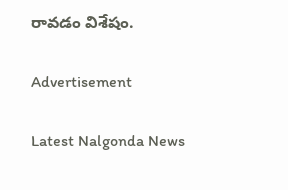రావడం విశేషం.

Advertisement

Latest Nalgonda News